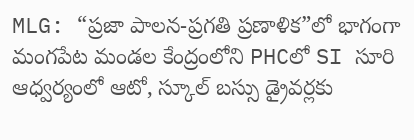MLG: “ప్రజా పాలన-ప్రగతి ప్రణాళిక”లో భాగంగా మంగపేట మండల కేంద్రంలోని PHCలో SI సూరి ఆధ్వర్యంలో ఆటో, స్కూల్ బస్సు డ్రైవర్లకు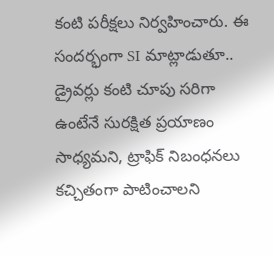కంటి పరీక్షలు నిర్వహించారు. ఈ సందర్భంగా SI మాట్లాడుతూ.. డ్రైవర్లు కంటి చూపు సరిగా ఉంటేనే సురక్షిత ప్రయాణం సాధ్యమని, ట్రాఫిక్ నిబంధనలు కచ్చితంగా పాటించాలని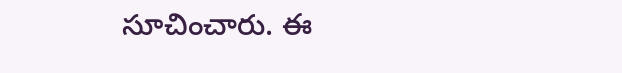సూచించారు. ఈ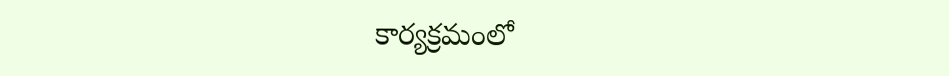కార్యక్రమంలో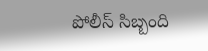పోలీస్ సిబ్బంది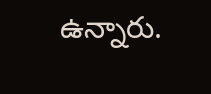ఉన్నారు.